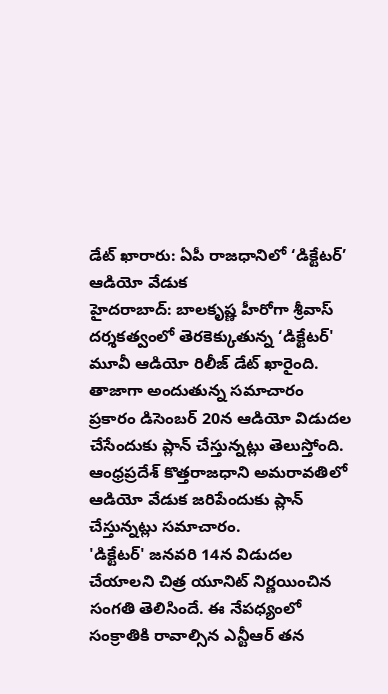డేట్ ఖారారు: ఏపీ రాజధానిలో ‘డిక్టేటర్’ ఆడియో వేడుక
హైదరాబాద్: బాలకృష్ణ హీరోగా శ్రీవాస్ దర్శకత్వంలో తెరకెక్కుతున్న ‘డిక్టేటర్' మూవీ ఆడియో రిలీజ్ డేట్ ఖారైంది. తాజాగా అందుతున్న సమాచారం ప్రకారం డిసెంబర్ 20న ఆడియో విడుదల చేసేందుకు ప్లాన్ చేస్తున్నట్లు తెలుస్తోంది. ఆంధ్రప్రదేశ్ కొత్తరాజధాని అమరావతిలో ఆడియో వేడుక జరిపేందుకు ప్లాన్ చేస్తున్నట్లు సమాచారం.
'డిక్టేటర్' జనవరి 14న విడుదల చేయాలని చిత్ర యూనిట్ నిర్ణయించిన సంగతి తెలిసిందే. ఈ నేపధ్యంలో సంక్రాతికి రావాల్సిన ఎన్టీఆర్ తన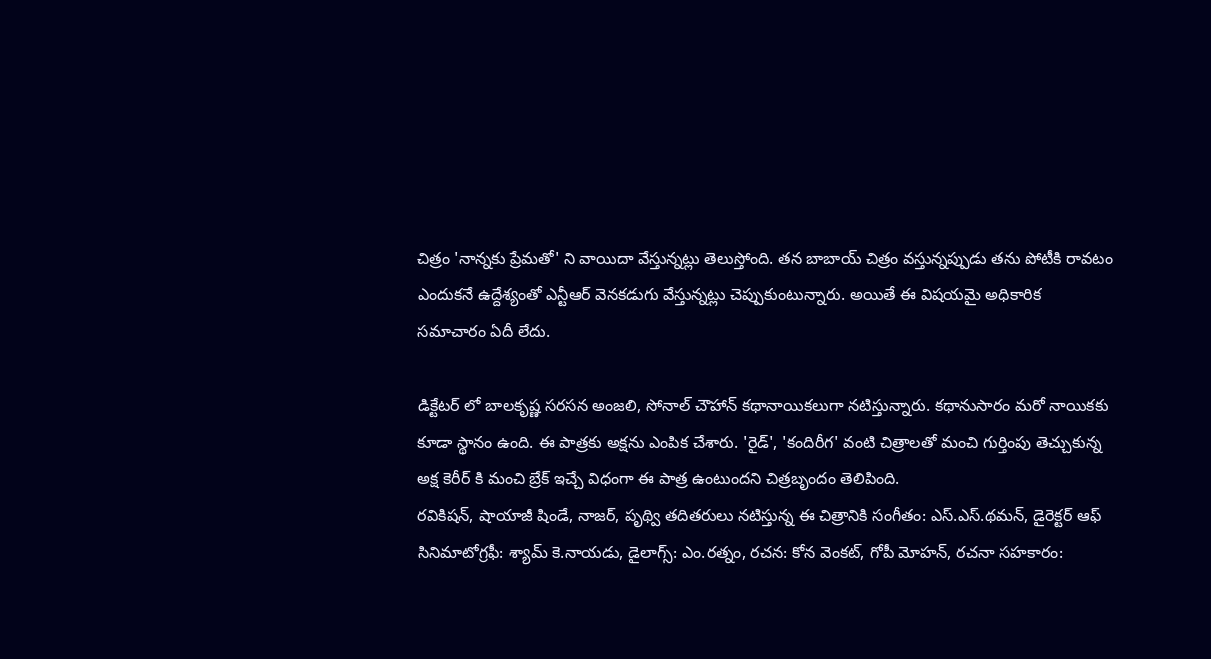చిత్రం 'నాన్నకు ప్రేమతో' ని వాయిదా వేస్తున్నట్లు తెలుస్తోంది. తన బాబాయ్ చిత్రం వస్తున్నప్పుడు తను పోటీకి రావటం ఎందుకనే ఉద్దేశ్యంతో ఎన్టీఆర్ వెనకడుగు వేస్తున్నట్లు చెప్పుకుంటున్నారు. అయితే ఈ విషయమై అధికారిక సమాచారం ఏదీ లేదు.

డిక్టేటర్ లో బాలకృష్ణ సరసన అంజలి, సోనాల్ చౌహాన్ కథానాయికలుగా నటిస్తున్నారు. కథానుసారం మరో నాయికకు కూడా స్థానం ఉంది. ఈ పాత్రకు అక్షను ఎంపిక చేశారు. 'రైడ్', 'కందిరీగ' వంటి చిత్రాలతో మంచి గుర్తింపు తెచ్చుకున్న అక్ష కెరీర్ కి మంచి బ్రేక్ ఇచ్చే విధంగా ఈ పాత్ర ఉంటుందని చిత్రబృందం తెలిపింది.
రవికిషన్, షాయాజీ షిండే, నాజర్, పృథ్వి తదితరులు నటిస్తున్న ఈ చిత్రానికి సంగీతం: ఎస్.ఎస్.థమన్, డైరెక్టర్ ఆఫ్ సినిమాటోగ్రఫీ: శ్యామ్ కె.నాయడు, డైలాగ్స్: ఎం.రత్నం, రచన: కోన వెంకట్, గోపీ మోహన్, రచనా సహకారం: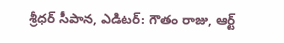శ్రీధర్ సీపాన, ఎడిటర్: గౌతం రాజు, ఆర్ట్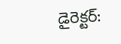డైరెక్టర్: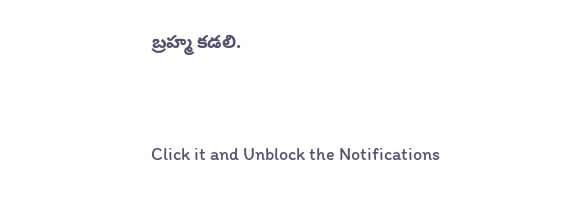బ్రహ్మ కడలి.


Click it and Unblock the Notifications